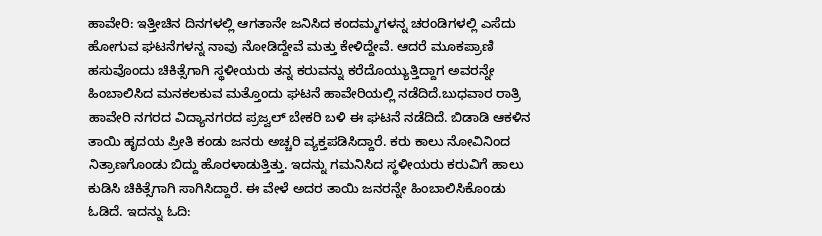ಹಾವೇರಿ: ಇತ್ತೀಚಿನ ದಿನಗಳಲ್ಲಿ ಆಗತಾನೇ ಜನಿಸಿದ ಕಂದಮ್ಮಗಳನ್ನ ಚರಂಡಿಗಳಲ್ಲಿ ಎಸೆದು ಹೋಗುವ ಘಟನೆಗಳನ್ನ ನಾವು ನೋಡಿದ್ದೇವೆ ಮತ್ತು ಕೇಳಿದ್ದೇವೆ. ಆದರೆ ಮೂಕಪ್ರಾಣಿ ಹಸುವೊಂದು ಚಿಕಿತ್ಸೆಗಾಗಿ ಸ್ಥಳೀಯರು ತನ್ನ ಕರುವನ್ನು ಕರೆದೊಯ್ಯುತ್ತಿದ್ದಾಗ ಅವರನ್ನೇ ಹಿಂಬಾಲಿಸಿದ ಮನಕಲಕುವ ಮತ್ತೊಂದು ಘಟನೆ ಹಾವೇರಿಯಲ್ಲಿ ನಡೆದಿದೆ.ಬುಧವಾರ ರಾತ್ರಿ ಹಾವೇರಿ ನಗರದ ವಿದ್ಯಾನಗರದ ಪ್ರಜ್ವಲ್ ಬೇಕರಿ ಬಳಿ ಈ ಘಟನೆ ನಡೆದಿದೆ. ಬಿಡಾಡಿ ಆಕಳಿನ ತಾಯಿ ಹೃದಯ ಪ್ರೀತಿ ಕಂಡು ಜನರು ಅಚ್ಚರಿ ವ್ಯಕ್ತಪಡಿಸಿದ್ದಾರೆ. ಕರು ಕಾಲು ನೋವಿನಿಂದ ನಿತ್ರಾಣಗೊಂಡು ಬಿದ್ದು ಹೊರಳಾಡುತ್ತಿತ್ತು. ಇದನ್ನು ಗಮನಿಸಿದ ಸ್ಥಳೀಯರು ಕರುವಿಗೆ ಹಾಲು ಕುಡಿಸಿ ಚಿಕಿತ್ಸೆಗಾಗಿ ಸಾಗಿಸಿದ್ದಾರೆ. ಈ ವೇಳೆ ಅದರ ತಾಯಿ ಜನರನ್ನೇ ಹಿಂಬಾಲಿಸಿಕೊಂಡು ಓಡಿದೆ. ಇದನ್ನು ಓದಿ: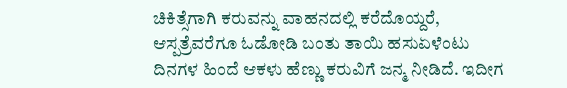ಚಿಕಿತ್ಸೆಗಾಗಿ ಕರುವನ್ನು ವಾಹನದಲ್ಲಿ ಕರೆದೊಯ್ದರೆ, ಆಸ್ಪತ್ರೆವರೆಗೂ ಓಡೋಡಿ ಬಂತು ತಾಯಿ ಹಸುಏಳೆಂಟು ದಿನಗಳ ಹಿಂದೆ ಆಕಳು ಹೆಣ್ಣು ಕರುವಿಗೆ ಜನ್ಮ ನೀಡಿದೆ. ಇದೀಗ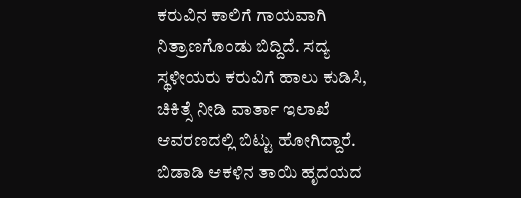ಕರುವಿನ ಕಾಲಿಗೆ ಗಾಯವಾಗಿ ನಿತ್ರಾಣಗೊಂಡು ಬಿದ್ದಿದೆ. ಸದ್ಯ ಸ್ಥಳೀಯರು ಕರುವಿಗೆ ಹಾಲು ಕುಡಿಸಿ, ಚಿಕಿತ್ಸೆ ನೀಡಿ ವಾರ್ತಾ ಇಲಾಖೆ ಆವರಣದಲ್ಲಿ ಬಿಟ್ಟು ಹೋಗಿದ್ದಾರೆ. ಬಿಡಾಡಿ ಆಕಳಿನ ತಾಯಿ ಹೃದಯದ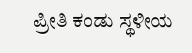ಪ್ರೀತಿ ಕಂಡು ಸ್ಥಳೀಯ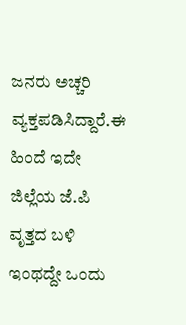ಜನರು ಅಚ್ಚರಿ ವ್ಯಕ್ತಪಡಿಸಿದ್ದಾರೆ.ಈ ಹಿಂದೆ ಇದೇ ಜಿಲ್ಲೆಯ ಜೆ.ಪಿ ವೃತ್ತದ ಬಳಿ ಇಂಥದ್ದೇ ಒಂದು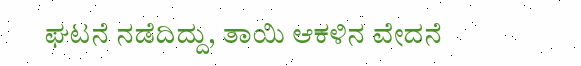ಘಟನೆ ನಡೆದಿದ್ದು, ತಾಯಿ ಆಕಳಿನ ವೇದನೆ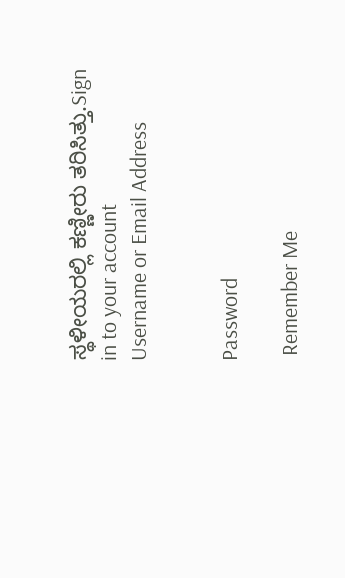ಸ್ಥಳೀಯರಲ್ಲಿ ಕಣ್ಣೀರು ತರಿಸಿತ್ತು.Sign in to your account
Username or Email Address


Password

 Remember Me